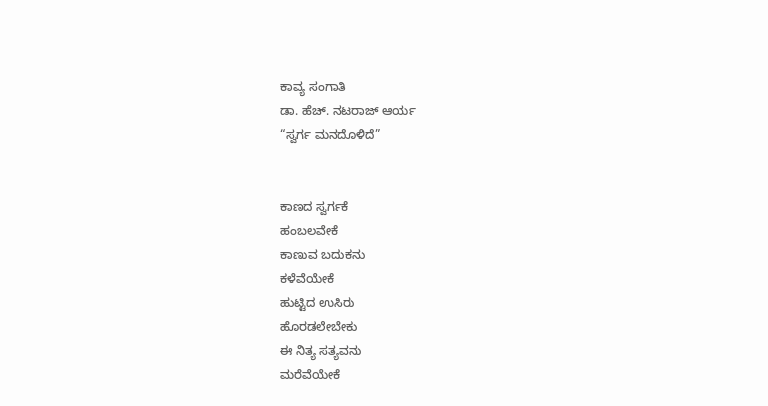ಕಾವ್ಯ ಸಂಗಾತಿ
ಡಾ. ಹೆಚ್. ನಟರಾಜ್ ಆರ್ಯ
“ಸ್ವರ್ಗ ಮನದೊಳಿದೆ”


ಕಾಣದ ಸ್ವರ್ಗಕೆ
ಹಂಬಲವೇಕೆ
ಕಾಣುವ ಬದುಕನು
ಕಳೆವೆಯೇಕೆ
ಹುಟ್ಟಿದ ಉಸಿರು
ಹೊರಡಲೇಬೇಕು
ಈ ನಿತ್ಯ ಸತ್ಯವನು
ಮರೆವೆಯೇಕೆ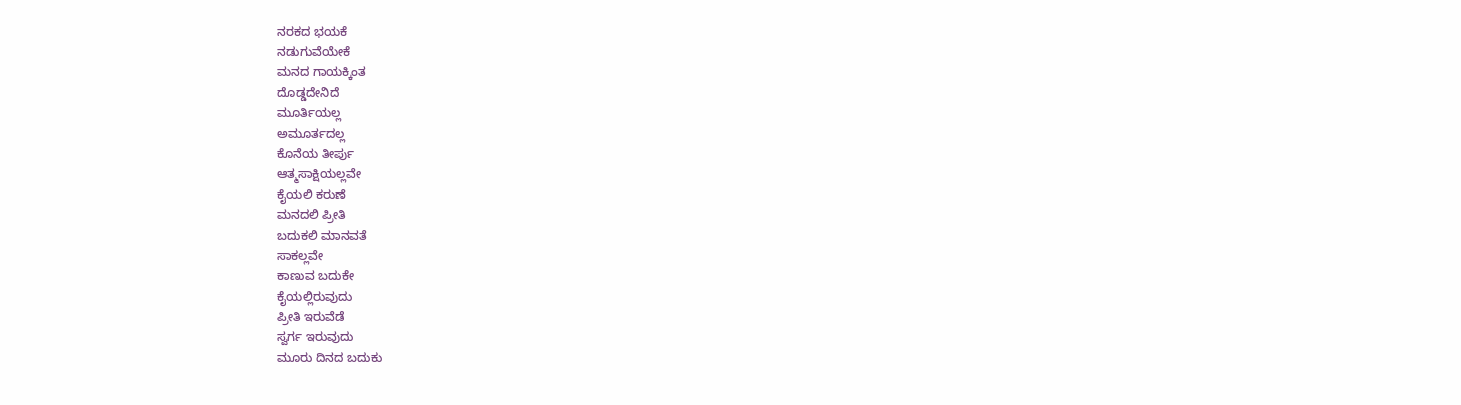ನರಕದ ಭಯಕೆ
ನಡುಗುವೆಯೇಕೆ
ಮನದ ಗಾಯಕ್ಕಿಂತ
ದೊಡ್ಡದೇನಿದೆ
ಮೂರ್ತಿಯಲ್ಲ
ಅಮೂರ್ತದಲ್ಲ
ಕೊನೆಯ ತೀರ್ಪು
ಆತ್ಮಸಾಕ್ಷಿಯಲ್ಲವೇ
ಕೈಯಲಿ ಕರುಣೆ
ಮನದಲಿ ಪ್ರೀತಿ
ಬದುಕಲಿ ಮಾನವತೆ
ಸಾಕಲ್ಲವೇ
ಕಾಣುವ ಬದುಕೇ
ಕೈಯಲ್ಲಿರುವುದು
ಪ್ರೀತಿ ಇರುವೆಡೆ
ಸ್ವರ್ಗ ಇರುವುದು
ಮೂರು ದಿನದ ಬದುಕು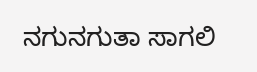ನಗುನಗುತಾ ಸಾಗಲಿ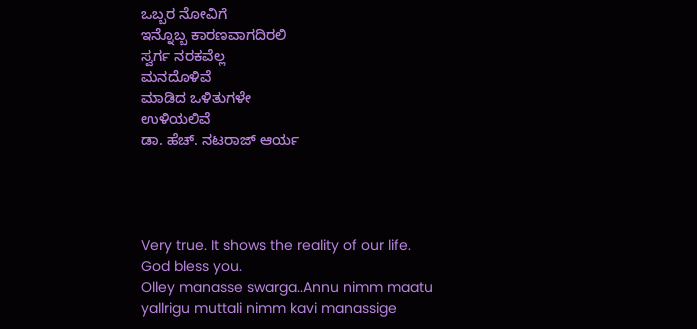ಒಬ್ಬರ ನೋವಿಗೆ
ಇನ್ನೊಬ್ಬ ಕಾರಣವಾಗದಿರಲಿ
ಸ್ವರ್ಗ ನರಕವೆಲ್ಲ
ಮನದೊಳಿವೆ
ಮಾಡಿದ ಒಳಿತುಗಳೇ
ಉಳಿಯಲಿವೆ
ಡಾ. ಹೆಚ್. ನಟರಾಜ್ ಆರ್ಯ




Very true. It shows the reality of our life. God bless you.
Olley manasse swarga..Annu nimm maatu yallrigu muttali nimm kavi manassige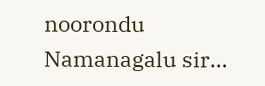noorondu Namanagalu sir…